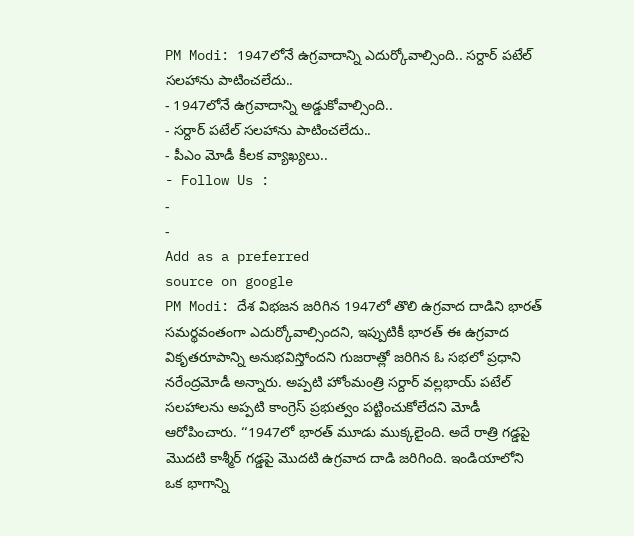PM Modi: 1947లోనే ఉగ్రవాదాన్ని ఎదుర్కోవాల్సింది.. సర్దార్ పటేల్ సలహాను పాటించలేదు..
- 1947లోనే ఉగ్రవాదాన్ని అడ్డుకోవాల్సింది..
- సర్దార్ పటేల్ సలహాను పాటించలేదు..
- పీఎం మోడీ కీలక వ్యాఖ్యలు..
- Follow Us :
-
-
Add as a preferred
source on google
PM Modi: దేశ విభజన జరిగిన 1947లో తొలి ఉగ్రవాద దాడిని భారత్ సమర్థవంతంగా ఎదుర్కోవాల్సిందని, ఇప్పుటికీ భారత్ ఈ ఉగ్రవాద వికృతరూపాన్ని అనుభవిస్తోందని గుజరాత్లో జరిగిన ఓ సభలో ప్రధాని నరేంద్రమోడీ అన్నారు. అప్పటి హోంమంత్రి సర్దార్ వల్లభాయ్ పటేల్ సలహాలను అప్పటి కాంగ్రెస్ ప్రభుత్వం పట్టించుకోలేదని మోడీ ఆరోపించారు. ‘‘1947లో భారత్ మూడు ముక్కలైంది. అదే రాత్రి గడ్డపై మొదటి కాశ్మీర్ గడ్డపై మొదటి ఉగ్రవాద దాడి జరిగింది. ఇండియాలోని ఒక భాగాన్ని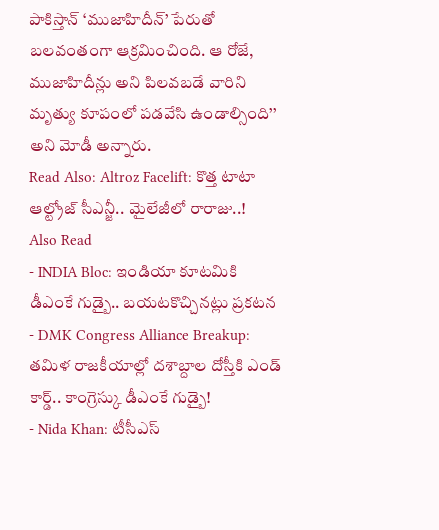పాకిస్తాన్ ‘ముజాహిదీన్’ పేరుతో బలవంతంగా ఆక్రమించింది. ఆ రోజే, ముజాహిదీన్లు అని పిలవబడే వారిని మృత్యు కూపంలో పడవేసి ఉండాల్సింది’’ అని మోడీ అన్నారు.
Read Also: Altroz Facelift: కొత్త టాటా ఆల్ట్రోజ్ సీఎన్జీ.. మైలేజీలో రారాజు..!
Also Read
- INDIA Bloc: ఇండియా కూటమికి డీఎంకే గుడ్బై.. బయటకొచ్చినట్లు ప్రకటన
- DMK Congress Alliance Breakup: తమిళ రాజకీయాల్లో దశాబ్దాల దోస్తీకి ఎండ్ కార్డ్.. కాంగ్రెస్కు డీఎంకే గుడ్బై!
- Nida Khan: టీసీఎస్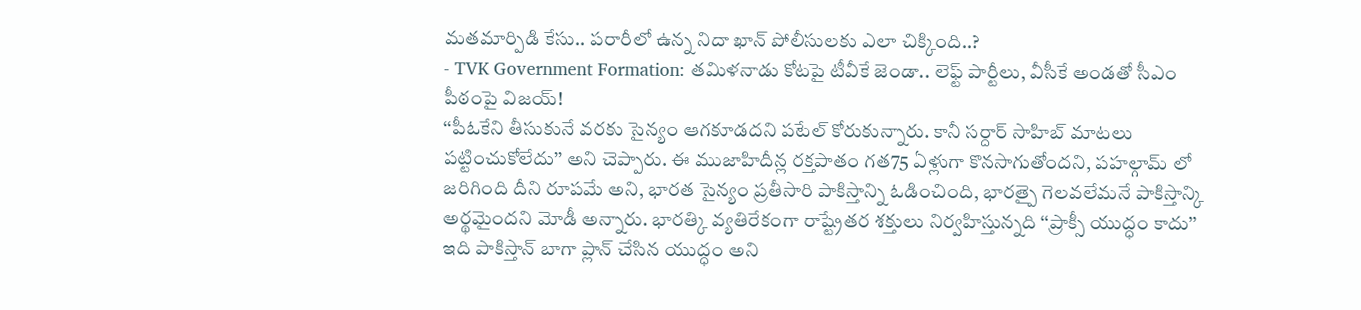మతమార్పిడి కేసు.. పరారీలో ఉన్న నిదా ఖాన్ పోలీసులకు ఎలా చిక్కింది..?
- TVK Government Formation: తమిళనాడు కోటపై టీవీకే జెండా.. లెఫ్ట్ పార్టీలు, వీసీకే అండతో సీఎం పీఠంపై విజయ్!
‘‘పీఓకేని తీసుకునే వరకు సైన్యం ఆగకూడదని పటేల్ కోరుకున్నారు. కానీ సర్దార్ సాహిబ్ మాటలు పట్టించుకోలేదు’’ అని చెప్పారు. ఈ ముజాహిదీన్ల రక్తపాతం గత75 ఏళ్లుగా కొనసాగుతోందని, పహల్గామ్ లో జరిగింది దీని రూపమే అని, భారత సైన్యం ప్రతీసారి పాకిస్తాన్ని ఓడించింది, భారత్పై గెలవలేమనే పాకిస్తాన్కి అర్థమైందని మోడీ అన్నారు. భారత్కి వ్యతిరేకంగా రాష్ట్రేతర శక్తులు నిర్వహిస్తున్నది ‘‘ప్రాక్సీ యుద్ధం కాదు’’ ఇది పాకిస్తాన్ బాగా ప్లాన్ చేసిన యుద్ధం అని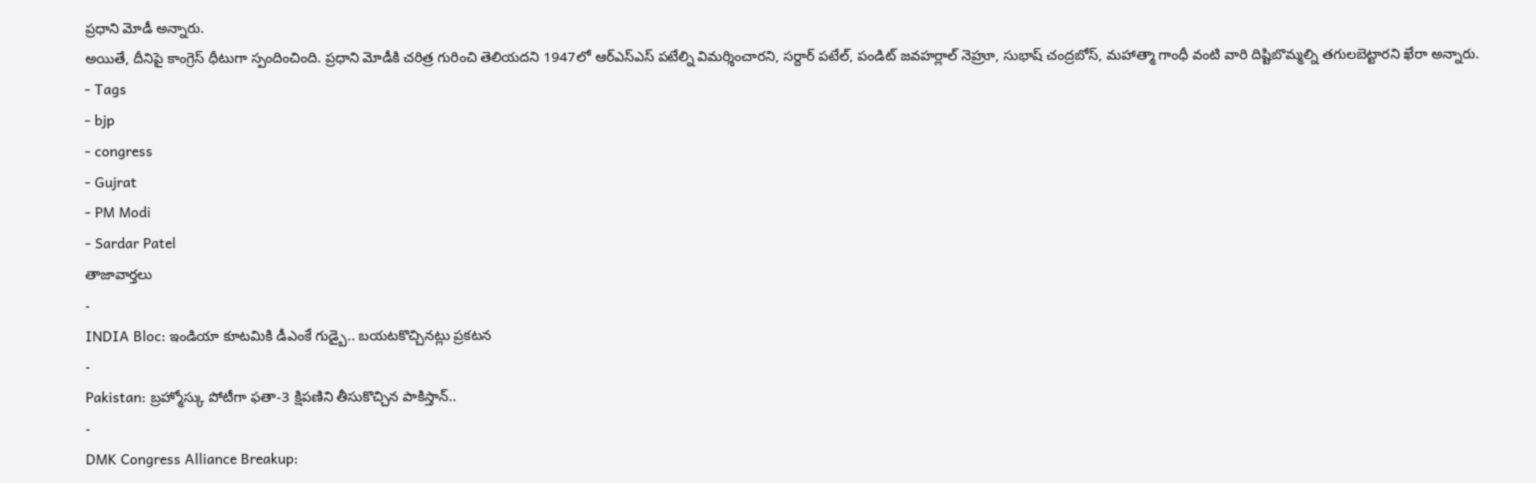ప్రధాని మోడీ అన్నారు.
అయితే, దీనిపై కాంగ్రెస్ ధీటుగా స్పందించింది. ప్రధాని మోడీకి చరిత్ర గురించి తెలియదని 1947లో ఆర్ఎస్ఎస్ పటేల్ని విమర్శించారని, సర్దార్ పటేల్, పండిట్ జవహర్లాల్ నెహ్రూ, సుభాష్ చంద్రబోస్, మహాత్మా గాంధీ వంటి వారి దిష్టిబొమ్మల్ని తగులబెట్టారని ఖేరా అన్నారు.
- Tags
- bjp
- congress
- Gujrat
- PM Modi
- Sardar Patel
తాజావార్తలు
-
INDIA Bloc: ఇండియా కూటమికి డీఎంకే గుడ్బై.. బయటకొచ్చినట్లు ప్రకటన
-
Pakistan: బ్రహ్మోస్కు పోటీగా ఫతా-3 క్షిపణిని తీసుకొచ్చిన పాకిస్తాన్..
-
DMK Congress Alliance Breakup: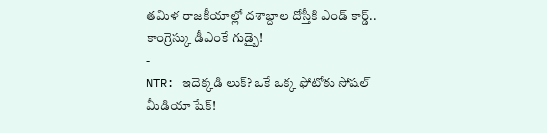తమిళ రాజకీయాల్లో దశాబ్దాల దోస్తీకి ఎండ్ కార్డ్.. కాంగ్రెస్కు డీఎంకే గుడ్బై!
-
NTR: ఇదెక్కడి లుక్? ఒకే ఒక్క ఫోటోకు సోషల్ మీడియా షేక్!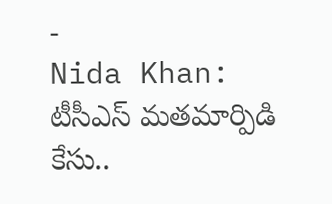-
Nida Khan: టీసీఎస్ మతమార్పిడి కేసు..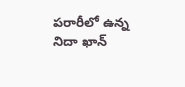పరారీలో ఉన్న నిదా ఖాన్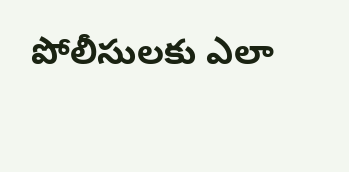పోలీసులకు ఎలా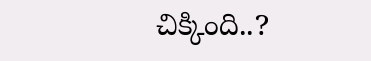చిక్కింది..?